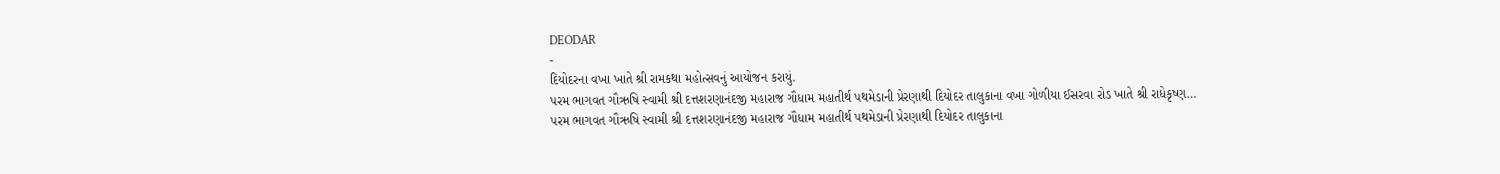DEODAR
-
દિયોદરના વખા ખાતે શ્રી રામકથા મહોત્સવનું આયોજન કરાયું.
પરમ ભાગવત ગૌઋષિ સ્વામી શ્રી દત્તશરણાનંદજી મહારાજ ગૌધામ મહાતીર્થ પથમેડાની પ્રેરણાથી દિયોદર તાલુકાના વખા ગોળીયા ઈસરવા રોડ ખાતે શ્રી રાધેકૃષ્ણ…
પરમ ભાગવત ગૌઋષિ સ્વામી શ્રી દત્તશરણાનંદજી મહારાજ ગૌધામ મહાતીર્થ પથમેડાની પ્રેરણાથી દિયોદર તાલુકાના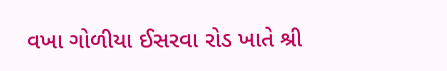વખા ગોળીયા ઈસરવા રોડ ખાતે શ્રી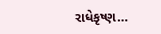રાધેકૃષ્ણ…